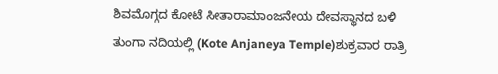ಶಿವಮೊಗ್ಗದ ಕೋಟೆ ಸೀತಾರಾಮಾಂಜನೇಯ ದೇವಸ್ಥಾನದ ಬಳಿ ತುಂಗಾ ನದಿಯಲ್ಲಿ (Kote Anjaneya Temple)ಶುಕ್ರವಾರ ರಾತ್ರಿ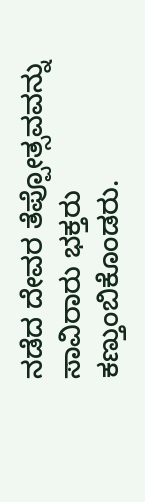ನಡೆದ ದೇವರ ತೆಪ್ಪೋತ್ಸವವನ್ನು ಸಾವಿರಾರು ಭಕ್ತರು ಕಣ್ತುಂಬಿಕೊಂಡರು.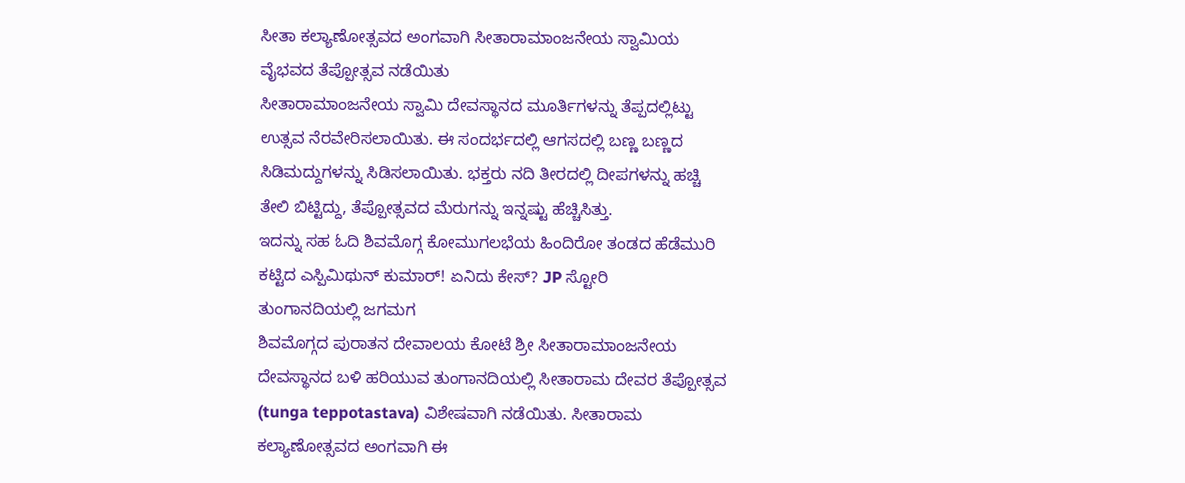ಸೀತಾ ಕಲ್ಯಾಣೋತ್ಸವದ ಅಂಗವಾಗಿ ಸೀತಾರಾಮಾಂಜನೇಯ ಸ್ವಾಮಿಯ ವೈಭವದ ತೆಪ್ಪೋತ್ಸವ ನಡೆಯಿತು
ಸೀತಾರಾಮಾಂಜನೇಯ ಸ್ವಾಮಿ ದೇವಸ್ಥಾನದ ಮೂರ್ತಿಗಳನ್ನು ತೆಪ್ಪದಲ್ಲಿಟ್ಟು ಉತ್ಸವ ನೆರವೇರಿಸಲಾಯಿತು. ಈ ಸಂದರ್ಭದಲ್ಲಿ ಆಗಸದಲ್ಲಿ ಬಣ್ಣ ಬಣ್ಣದ ಸಿಡಿಮದ್ದುಗಳನ್ನು ಸಿಡಿಸಲಾಯಿತು. ಭಕ್ತರು ನದಿ ತೀರದಲ್ಲಿ ದೀಪಗಳನ್ನು ಹಚ್ಚಿ ತೇಲಿ ಬಿಟ್ಟಿದ್ದು, ತೆಪ್ಪೋತ್ಸವದ ಮೆರುಗನ್ನು ಇನ್ನಷ್ಟು ಹೆಚ್ಚಿಸಿತ್ತು.
ಇದನ್ನು ಸಹ ಓದಿ ಶಿವಮೊಗ್ಗ ಕೋಮುಗಲಭೆಯ ಹಿಂದಿರೋ ತಂಡದ ಹೆಡೆಮುರಿ ಕಟ್ಟಿದ ಎಸ್ಪಿಮಿಥುನ್ ಕುಮಾರ್! ಏನಿದು ಕೇಸ್? JP ಸ್ಟೋರಿ
ತುಂಗಾನದಿಯಲ್ಲಿ ಜಗಮಗ
ಶಿವಮೊಗ್ಗದ ಪುರಾತನ ದೇವಾಲಯ ಕೋಟೆ ಶ್ರೀ ಸೀತಾರಾಮಾಂಜನೇಯ ದೇವಸ್ಥಾನದ ಬಳಿ ಹರಿಯುವ ತುಂಗಾನದಿಯಲ್ಲಿ ಸೀತಾರಾಮ ದೇವರ ತೆಪ್ಪೋತ್ಸವ (tunga teppotastava) ವಿಶೇಷವಾಗಿ ನಡೆಯಿತು. ಸೀತಾರಾಮ ಕಲ್ಯಾಣೋತ್ಸವದ ಅಂಗವಾಗಿ ಈ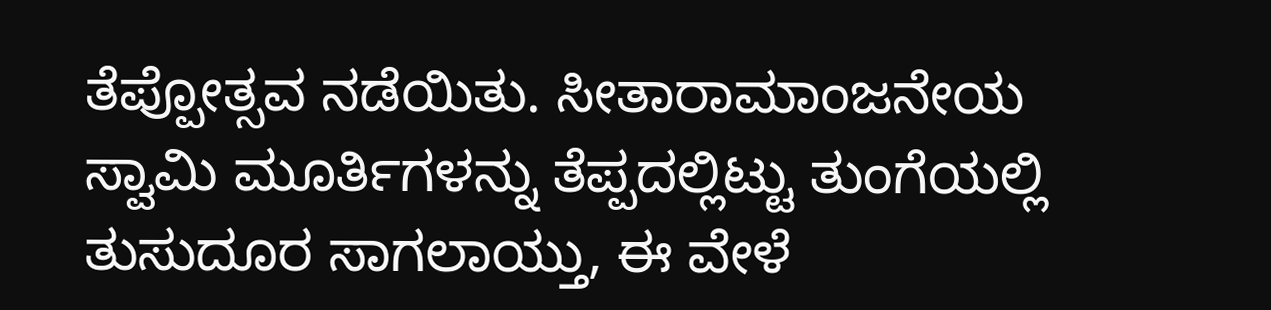ತೆಪ್ಪೋತ್ಸವ ನಡೆಯಿತು. ಸೀತಾರಾಮಾಂಜನೇಯ ಸ್ವಾಮಿ ಮೂರ್ತಿಗಳನ್ನು ತೆಪ್ಪದಲ್ಲಿಟ್ಟು ತುಂಗೆಯಲ್ಲಿ ತುಸುದೂರ ಸಾಗಲಾಯ್ತು, ಈ ವೇಳೆ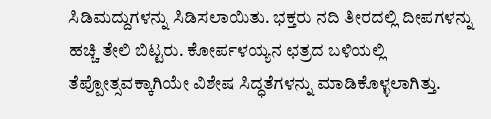ಸಿಡಿಮದ್ದುಗಳನ್ನು ಸಿಡಿಸಲಾಯಿತು. ಭಕ್ತರು ನದಿ ತೀರದಲ್ಲಿ ದೀಪಗಳನ್ನು ಹಚ್ಚಿ ತೇಲಿ ಬಿಟ್ಟರು. ಕೋರ್ಪಳಯ್ಯನ ಛತ್ರದ ಬಳಿಯಲ್ಲಿ ತೆಪ್ಪೋತ್ಸವಕ್ಕಾಗಿಯೇ ವಿಶೇಷ ಸಿದ್ಧತೆಗಳನ್ನು ಮಾಡಿಕೊಳ್ಳಲಾಗಿತ್ತು.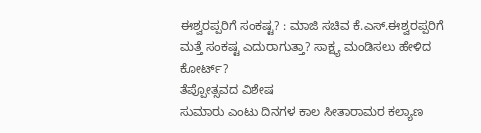ಈಶ್ವರಪ್ಪರಿಗೆ ಸಂಕಷ್ಟ? : ಮಾಜಿ ಸಚಿವ ಕೆ.ಎಸ್.ಈಶ್ವರಪ್ಪರಿಗೆ ಮತ್ತೆ ಸಂಕಷ್ಟ ಎದುರಾಗುತ್ತಾ? ಸಾಕ್ಷ್ಯ ಮಂಡಿಸಲು ಹೇಳಿದ ಕೋರ್ಟ್?
ತೆಪ್ಪೋತ್ಸವದ ವಿಶೇಷ
ಸುಮಾರು ಎಂಟು ದಿನಗಳ ಕಾಲ ಸೀತಾರಾಮರ ಕಲ್ಯಾಣ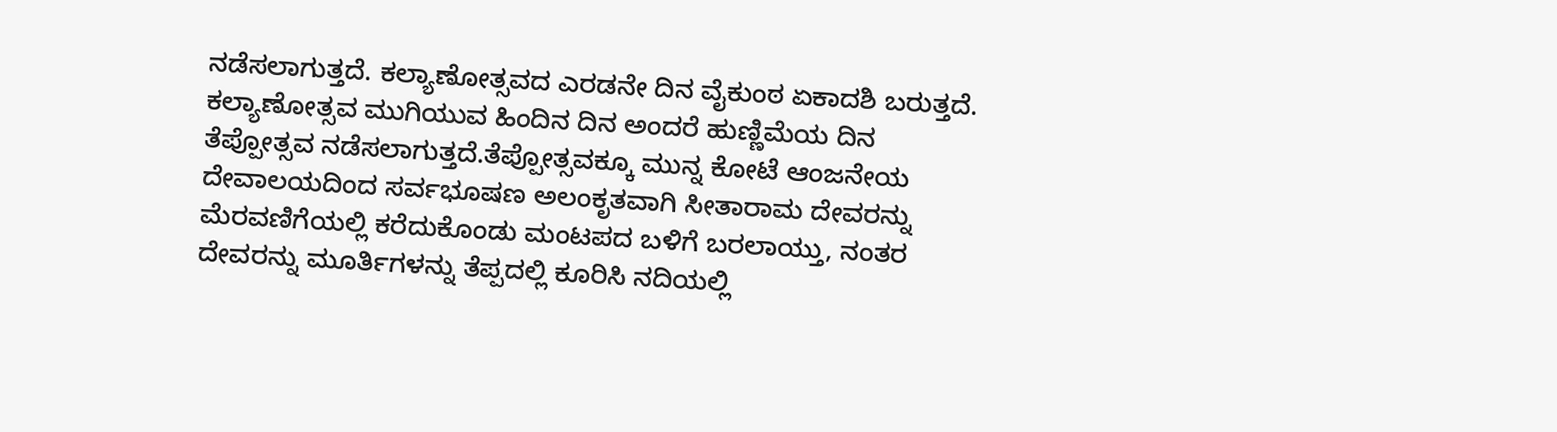ನಡೆಸಲಾಗುತ್ತದೆ. ಕಲ್ಯಾಣೋತ್ಸವದ ಎರಡನೇ ದಿನ ವೈಕುಂಠ ಏಕಾದಶಿ ಬರುತ್ತದೆ. ಕಲ್ಯಾಣೋತ್ಸವ ಮುಗಿಯುವ ಹಿಂದಿನ ದಿನ ಅಂದರೆ ಹುಣ್ಣಿಮೆಯ ದಿನ ತೆಪ್ಪೋತ್ಸವ ನಡೆಸಲಾಗುತ್ತದೆ.ತೆಪ್ಪೋತ್ಸವಕ್ಕೂ ಮುನ್ನ ಕೋಟೆ ಆಂಜನೇಯ ದೇವಾಲಯದಿಂದ ಸರ್ವಭೂಷಣ ಅಲಂಕೃತವಾಗಿ ಸೀತಾರಾಮ ದೇವರನ್ನು ಮೆರವಣಿಗೆಯಲ್ಲಿ ಕರೆದುಕೊಂಡು ಮಂಟಪದ ಬಳಿಗೆ ಬರಲಾಯ್ತು, ನಂತರ ದೇವರನ್ನು ಮೂರ್ತಿಗಳನ್ನು ತೆಪ್ಪದಲ್ಲಿ ಕೂರಿಸಿ ನದಿಯಲ್ಲಿ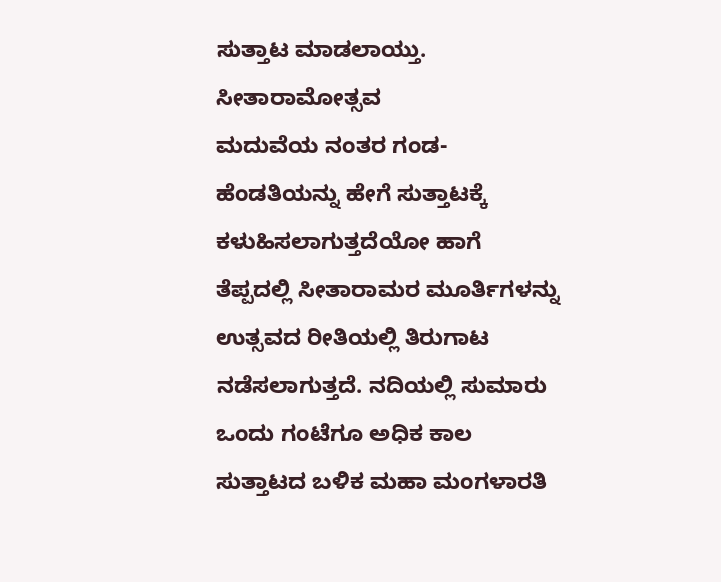ಸುತ್ತಾಟ ಮಾಡಲಾಯ್ತು.
ಸೀತಾರಾಮೋತ್ಸವ
ಮದುವೆಯ ನಂತರ ಗಂಡ-ಹೆಂಡತಿಯನ್ನು ಹೇಗೆ ಸುತ್ತಾಟಕ್ಕೆ ಕಳುಹಿಸಲಾಗುತ್ತದೆಯೋ ಹಾಗೆ ತೆಪ್ಪದಲ್ಲಿ ಸೀತಾರಾಮರ ಮೂರ್ತಿಗಳನ್ನು ಉತ್ಸವದ ರೀತಿಯಲ್ಲಿ ತಿರುಗಾಟ ನಡೆಸಲಾಗುತ್ತದೆ. ನದಿಯಲ್ಲಿ ಸುಮಾರು ಒಂದು ಗಂಟೆಗೂ ಅಧಿಕ ಕಾಲ ಸುತ್ತಾಟದ ಬಳಿಕ ಮಹಾ ಮಂಗಳಾರತಿ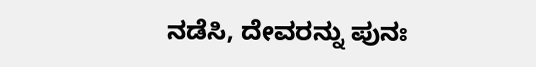ನಡೆಸಿ, ದೇವರನ್ನು ಪುನಃ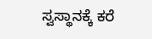ಸ್ವಸ್ಥಾನಕ್ಕೆ ಕರೆ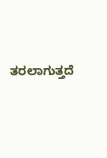ತರಲಾಗುತ್ತದೆ